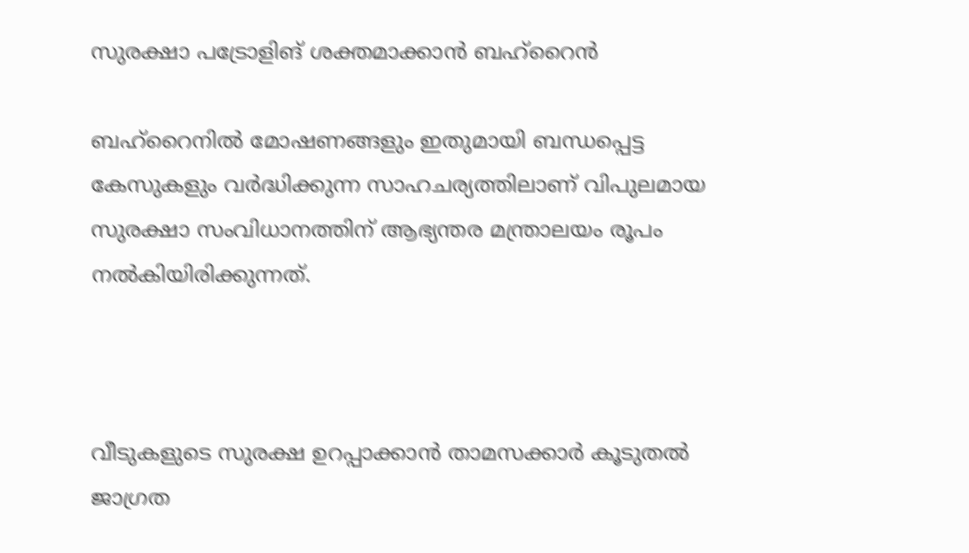സുരക്ഷാ പട്രോളിങ് ശക്തമാക്കാന്‍ ബഹ്‌റൈന്‍

ബഹ്‌റൈനില്‍ മോഷണങ്ങളും ഇതുമായി ബന്ധപ്പെട്ട കേസുകളും വര്‍ദ്ധിക്കുന്ന സാഹചര്യത്തിലാണ് വിപുലമായ സുരക്ഷാ സംവിധാനത്തിന് ആഭ്യന്തര മന്ത്രാലയം രൂപം നല്‍കിയിരിക്കുന്നത്.



വീടുകളുടെ സുരക്ഷ ഉറപ്പാക്കാന്‍ താമസക്കാര്‍ കൂടുതല്‍ ജാഗ്രത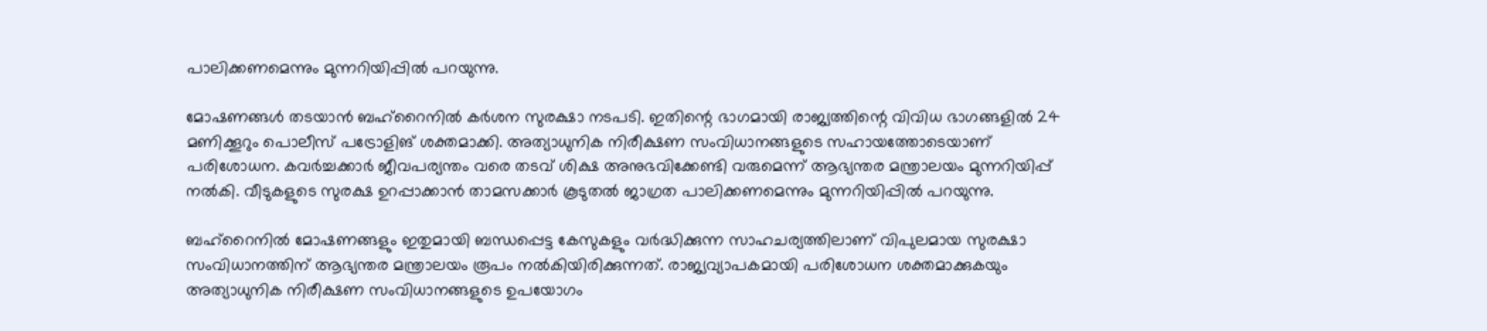പാലിക്കണമെന്നും മുന്നറിയിപ്പില്‍ പറയുന്നു.

മോഷണങ്ങള്‍ തടയാന്‍ ബഹ്റൈനില്‍ കര്‍ശന സുരക്ഷാ നടപടി. ഇതിന്റെ ഭാഗമായി രാജ്യത്തിന്റെ വിവിധ ഭാഗങ്ങളില്‍ 24 മണിക്കൂറും പൊലീസ് പട്രോളിങ് ശക്തമാക്കി. അത്യാധുനിക നിരീക്ഷണ സംവിധാനങ്ങളുടെ സഹായത്തോടെയാണ് പരിശോധന. കവര്‍ച്ചക്കാര്‍ ജീവപര്യന്തം വരെ തടവ് ശിക്ഷ അനുഭവിക്കേണ്ടി വരുമെന്ന് ആഭ്യന്തര മന്ത്രാലയം മുന്നറിയിപ്പ് നല്‍കി. വീടുകളുടെ സുരക്ഷ ഉറപ്പാക്കാന്‍ താമസക്കാര്‍ കൂടുതല്‍ ജാഗ്രത പാലിക്കണമെന്നും മുന്നറിയിപ്പില്‍ പറയുന്നു.

ബഹ്‌റൈനില്‍ മോഷണങ്ങളും ഇതുമായി ബന്ധപ്പെട്ട കേസുകളും വര്‍ദ്ധിക്കുന്ന സാഹചര്യത്തിലാണ് വിപുലമായ സുരക്ഷാ സംവിധാനത്തിന് ആഭ്യന്തര മന്ത്രാലയം രൂപം നല്‍കിയിരിക്കുന്നത്. രാജ്യവ്യാപകമായി പരിശോധന ശക്തമാക്കുകയും അത്യാധുനിക നിരീക്ഷണ സംവിധാനങ്ങളുടെ ഉപയോഗം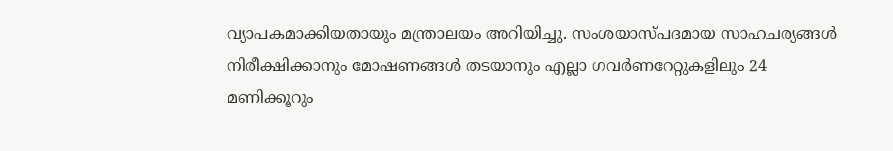വ്യാപകമാക്കിയതായും മന്ത്രാലയം അറിയിച്ചു. സംശയാസ്പദമായ സാഹചര്യങ്ങള്‍ നിരീക്ഷിക്കാനും മോഷണങ്ങള്‍ തടയാനും എല്ലാ ഗവര്‍ണറേറ്റുകളിലും 24 മണിക്കൂറും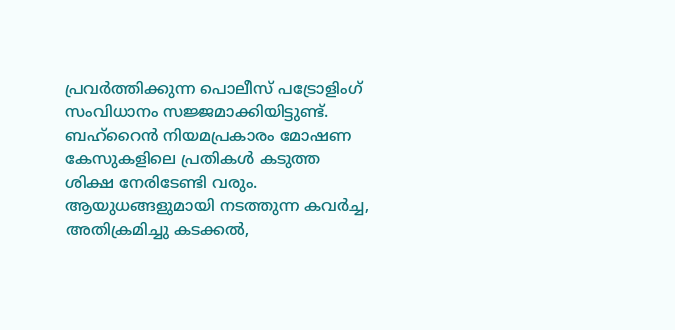പ്രവര്‍ത്തിക്കുന്ന പൊലീസ് പട്രോളിംഗ് സംവിധാനം സജ്ജമാക്കിയിട്ടുണ്ട്.
ബഹ്റൈന്‍ നിയമപ്രകാരം മോഷണ കേസുകളിലെ പ്രതികള്‍ കടുത്ത ശിക്ഷ നേരിടേണ്ടി വരും. ആയുധങ്ങളുമായി നടത്തുന്ന കവര്‍ച്ച, അതിക്രമിച്ചു കടക്കല്‍,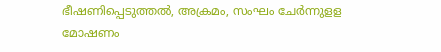ഭീഷണിപ്പെടുത്തല്‍, അക്രമം, സംഘം ചേര്‍ന്നുളള മോഷണം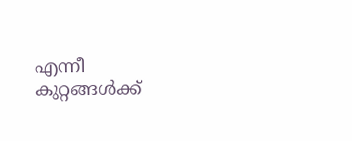എന്നീ കുറ്റങ്ങള്‍ക്ക്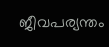ജീവപര്യന്തം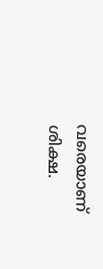വരെയാണ് ശിക്ഷ.